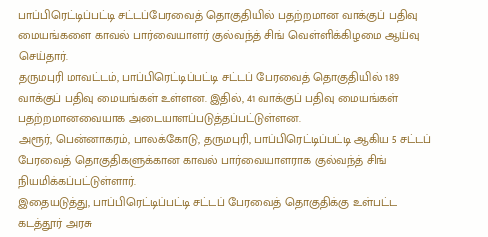பாப்பிரெட்டிப்பட்டி சட்டப்பேரவைத் தொகுதியில் பதற்றமான வாக்குப் பதிவு மையங்களை காவல் பார்வையாளர் குல்வந்த் சிங் வெள்ளிக்கிழமை ஆய்வு செய்தார்.
தருமபுரி மாவட்டம், பாப்பிரெட்டிப்பட்டி சட்டப் பேரவைத் தொகுதியில் 189 வாக்குப் பதிவு மையங்கள் உள்ளன. இதில், 41 வாக்குப் பதிவு மையங்கள் பதற்றமானவையாக அடையாளப்படுத்தப்பட்டுள்ளன.
அரூர், பென்னாகரம், பாலக்கோடு, தருமபுரி, பாப்பிரெட்டிப்பட்டி ஆகிய 5 சட்டப் பேரவைத் தொகுதிகளுக்கான காவல் பார்வையாளராக குல்வந்த் சிங் நியமிக்கப்பட்டுள்ளார்.
இதையடுத்து, பாப்பிரெட்டிப்பட்டி சட்டப் பேரவைத் தொகுதிக்கு உள்பட்ட கடத்தூர் அரசு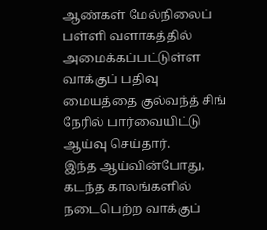ஆண்கள் மேல்நிலைப் பள்ளி வளாகத்தில் அமைக்கப்பட்டுள்ள வாக்குப் பதிவு மையத்தை குல்வந்த் சிங் நேரில் பார்வையிட்டு ஆய்வு செய்தார்.
இந்த ஆய்வின்போது, கடந்த காலங்களில் நடைபெற்ற வாக்குப்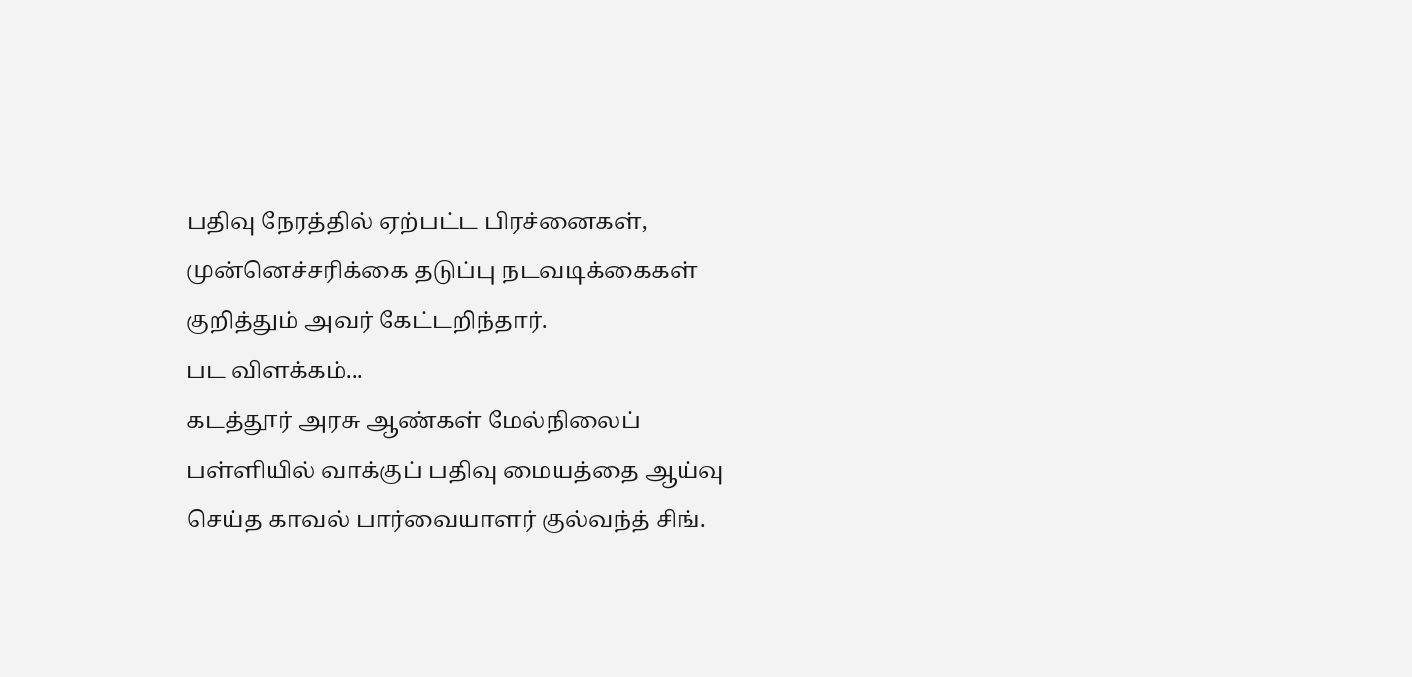பதிவு நேரத்தில் ஏற்பட்ட பிரச்னைகள், முன்னெச்சரிக்கை தடுப்பு நடவடிக்கைகள் குறித்தும் அவர் கேட்டறிந்தார்.
பட விளக்கம்...
கடத்தூர் அரசு ஆண்கள் மேல்நிலைப் பள்ளியில் வாக்குப் பதிவு மையத்தை ஆய்வு செய்த காவல் பார்வையாளர் குல்வந்த் சிங்.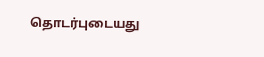தொடர்புடையது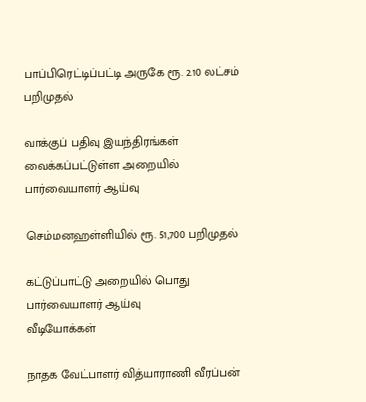பாப்பிரெட்டிப்பட்டி அருகே ரூ. 2.10 லட்சம் பறிமுதல்

வாக்குப் பதிவு இயந்திரங்கள் வைக்கப்பட்டுள்ள அறையில் பார்வையாளர் ஆய்வு

செம்மனஹள்ளியில் ரூ. 51,700 பறிமுதல்

கட்டுப்பாட்டு அறையில் பொது பார்வையாளர் ஆய்வு
வீடியோக்கள்

நாதக வேட்பாளர் வித்யாராணி வீரப்பன்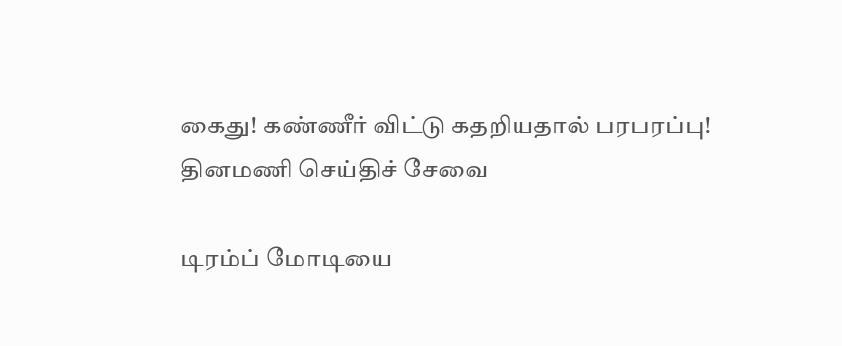கைது! கண்ணீர் விட்டு கதறியதால் பரபரப்பு!
தினமணி செய்திச் சேவை

டிரம்ப் மோடியை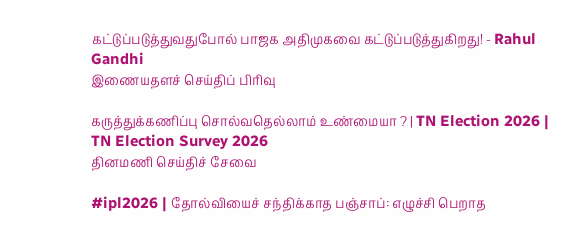கட்டுப்படுத்துவதுபோல் பாஜக அதிமுகவை கட்டுப்படுத்துகிறது! - Rahul Gandhi
இணையதளச் செய்திப் பிரிவு

கருத்துக்கணிப்பு சொல்வதெல்லாம் உண்மையா ? | TN Election 2026 | TN Election Survey 2026
தினமணி செய்திச் சேவை

#ipl2026 | தோல்வியைச் சந்திக்காத பஞ்சாப்: எழுச்சி பெறாத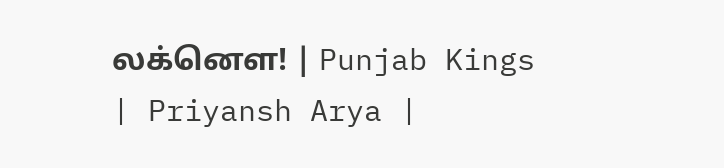லக்னௌ! | Punjab Kings | Priyansh Arya |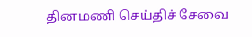தினமணி செய்திச் சேவை